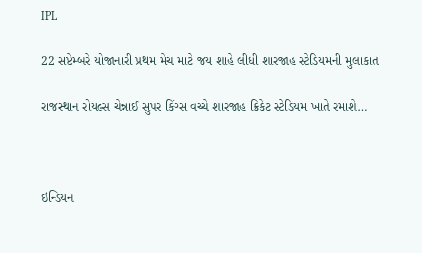IPL

22 સપ્ટેમ્બરે યોજાનારી પ્રથમ મેચ માટે જય શાહે લીધી શારજાહ સ્ટેડિયમની મુલાકાત

રાજસ્થાન રોયલ્સ ચેન્નાઈ સુપર કિંગ્સ વચ્ચે શારજાહ ક્રિકેટ સ્ટેડિયમ ખાતે રમાશે…



ઇન્ડિયન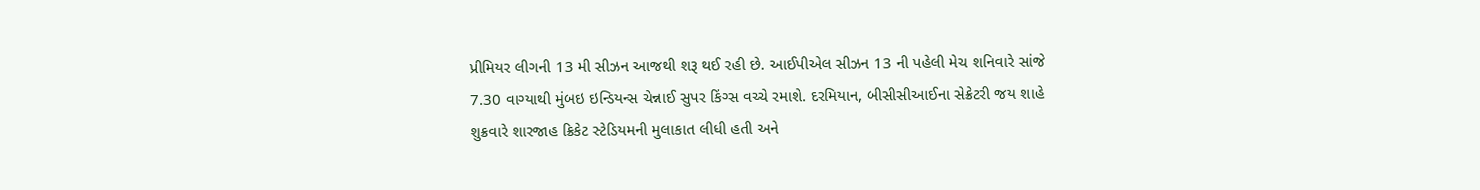પ્રીમિયર લીગની 13 મી સીઝન આજથી શરૂ થઈ રહી છે. આઈપીએલ સીઝન 13 ની પહેલી મેચ શનિવારે સાંજે 7.30 વાગ્યાથી મુંબઇ ઇન્ડિયન્સ ચેન્નાઈ સુપર કિંગ્સ વચ્ચે રમાશે. દરમિયાન, બીસીસીઆઈના સેક્રેટરી જય શાહે શુક્રવારે શારજાહ ક્રિકેટ સ્ટેડિયમની મુલાકાત લીધી હતી અને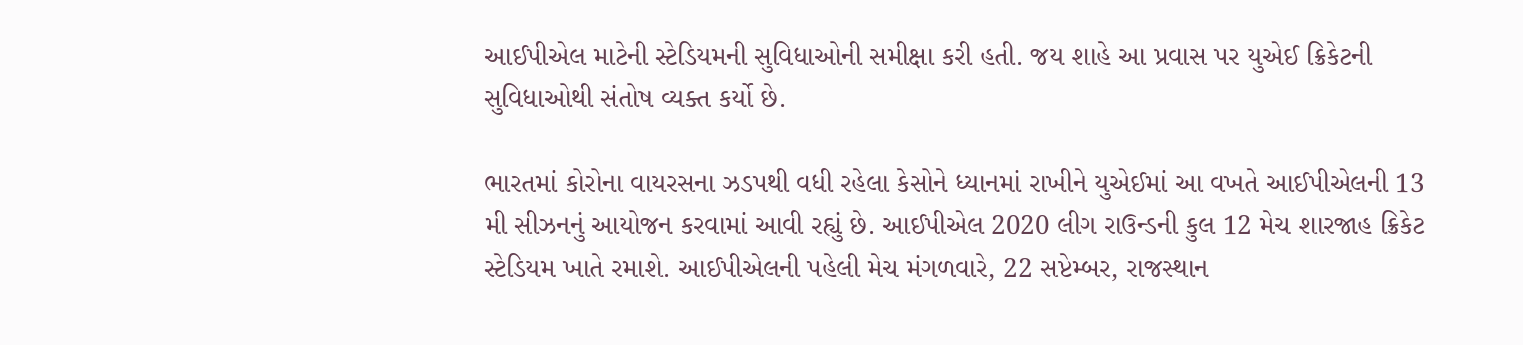આઈપીએલ માટેની સ્ટેડિયમની સુવિધાઓની સમીક્ષા કરી હતી. જય શાહે આ પ્રવાસ પર યુએઈ ક્રિકેટની સુવિધાઓથી સંતોષ વ્યક્ત કર્યો છે.

ભારતમાં કોરોના વાયરસના ઝડપથી વધી રહેલા કેસોને ધ્યાનમાં રાખીને યુએઈમાં આ વખતે આઈપીએલની 13 મી સીઝનનું આયોજન કરવામાં આવી રહ્યું છે. આઈપીએલ 2020 લીગ રાઉન્ડની કુલ 12 મેચ શારજાહ ક્રિકેટ સ્ટેડિયમ ખાતે રમાશે. આઈપીએલની પહેલી મેચ મંગળવારે, 22 સપ્ટેમ્બર, રાજસ્થાન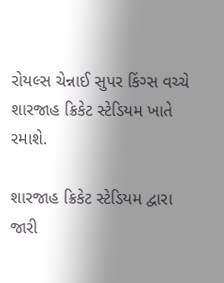રોયલ્સ ચેન્નાઈ સુપર કિંગ્સ વચ્ચે શારજાહ ક્રિકેટ સ્ટેડિયમ ખાતે રમાશે.

શારજાહ ક્રિકેટ સ્ટેડિયમ દ્વારા જારી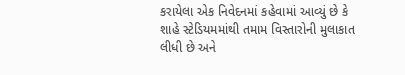કરાયેલા એક નિવેદનમાં કહેવામાં આવ્યું છે કે શાહે સ્ટેડિયમમાંથી તમામ વિસ્તારોની મુલાકાત લીધી છે અને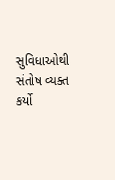સુવિધાઓથી સંતોષ વ્યક્ત કર્યો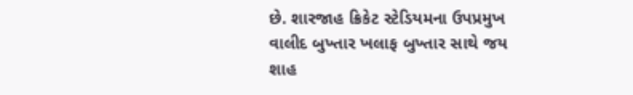છે. શારજાહ ક્રિકેટ સ્ટેડિયમના ઉપપ્રમુખ વાલીદ બુખ્તાર ખલાફ બુખ્તાર સાથે જય શાહ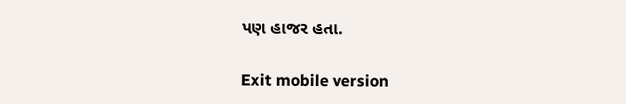પણ હાજર હતા.

Exit mobile version